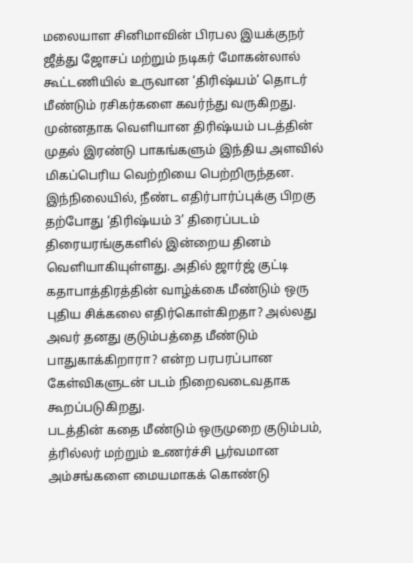மலையாள சினிமாவின் பிரபல இயக்குநர் ஜீத்து ஜோசப் மற்றும் நடிகர் மோகன்லால் கூட்டணியில் உருவான ‘திரிஷ்யம்’ தொடர் மீண்டும் ரசிகர்களை கவர்ந்து வருகிறது. முன்னதாக வெளியான திரிஷ்யம் படத்தின் முதல் இரண்டு பாகங்களும் இந்திய அளவில் மிகப்பெரிய வெற்றியை பெற்றிருந்தன.
இந்நிலையில், நீண்ட எதிர்பார்ப்புக்கு பிறகு தற்போது ‘திரிஷ்யம் 3’ திரைப்படம் திரையரங்குகளில் இன்றைய தினம் வெளியாகியுள்ளது. அதில் ஜார்ஜ் குட்டி கதாபாத்திரத்தின் வாழ்க்கை மீண்டும் ஒரு புதிய சிக்கலை எதிர்கொள்கிறதா? அல்லது அவர் தனது குடும்பத்தை மீண்டும் பாதுகாக்கிறாரா? என்ற பரபரப்பான கேள்விகளுடன் படம் நிறைவடைவதாக கூறப்படுகிறது.
படத்தின் கதை மீண்டும் ஒருமுறை குடும்பம், த்ரில்லர் மற்றும் உணர்ச்சி பூர்வமான அம்சங்களை மையமாகக் கொண்டு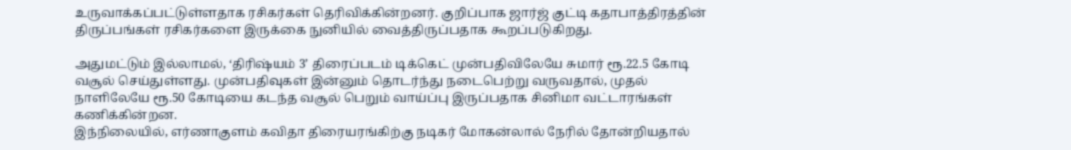உருவாக்கப்பட்டுள்ளதாக ரசிகர்கள் தெரிவிக்கின்றனர். குறிப்பாக ஜார்ஜ் குட்டி கதாபாத்திரத்தின் திருப்பங்கள் ரசிகர்களை இருக்கை நுனியில் வைத்திருப்பதாக கூறப்படுகிறது.

அதுமட்டும் இல்லாமல், ‘திரிஷ்யம் 3’ திரைப்படம் டிக்கெட் முன்பதிவிலேயே சுமார் ரூ.22.5 கோடி வசூல் செய்துள்ளது. முன்பதிவுகள் இன்னும் தொடர்ந்து நடைபெற்று வருவதால், முதல் நாளிலேயே ரூ.50 கோடியை கடந்த வசூல் பெறும் வாய்ப்பு இருப்பதாக சினிமா வட்டாரங்கள் கணிக்கின்றன.
இந்நிலையில், எர்ணாகுளம் கவிதா திரையரங்கிற்கு நடிகர் மோகன்லால் நேரில் தோன்றியதால்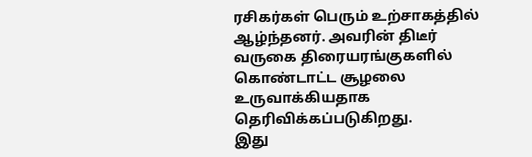ரசிகர்கள் பெரும் உற்சாகத்தில் ஆழ்ந்தனர். அவரின் திடீர் வருகை திரையரங்குகளில் கொண்டாட்ட சூழலை உருவாக்கியதாக தெரிவிக்கப்படுகிறது.
இது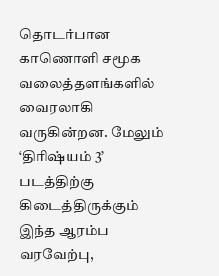தொடர்பான காணொளி சமூக வலைத்தளங்களில் வைரலாகி வருகின்றன. மேலும் ‘திரிஷ்யம் 3’ படத்திற்கு கிடைத்திருக்கும் இந்த ஆரம்ப வரவேற்பு,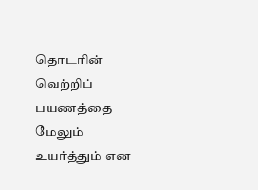தொடரின் வெற்றிப் பயணத்தை மேலும் உயர்த்தும் என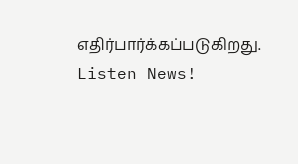எதிர்பார்க்கப்படுகிறது.
Listen News!